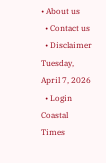• About us
  • Contact us
  • Disclaimer
Tuesday, April 7, 2026
  • Login
Coastal Times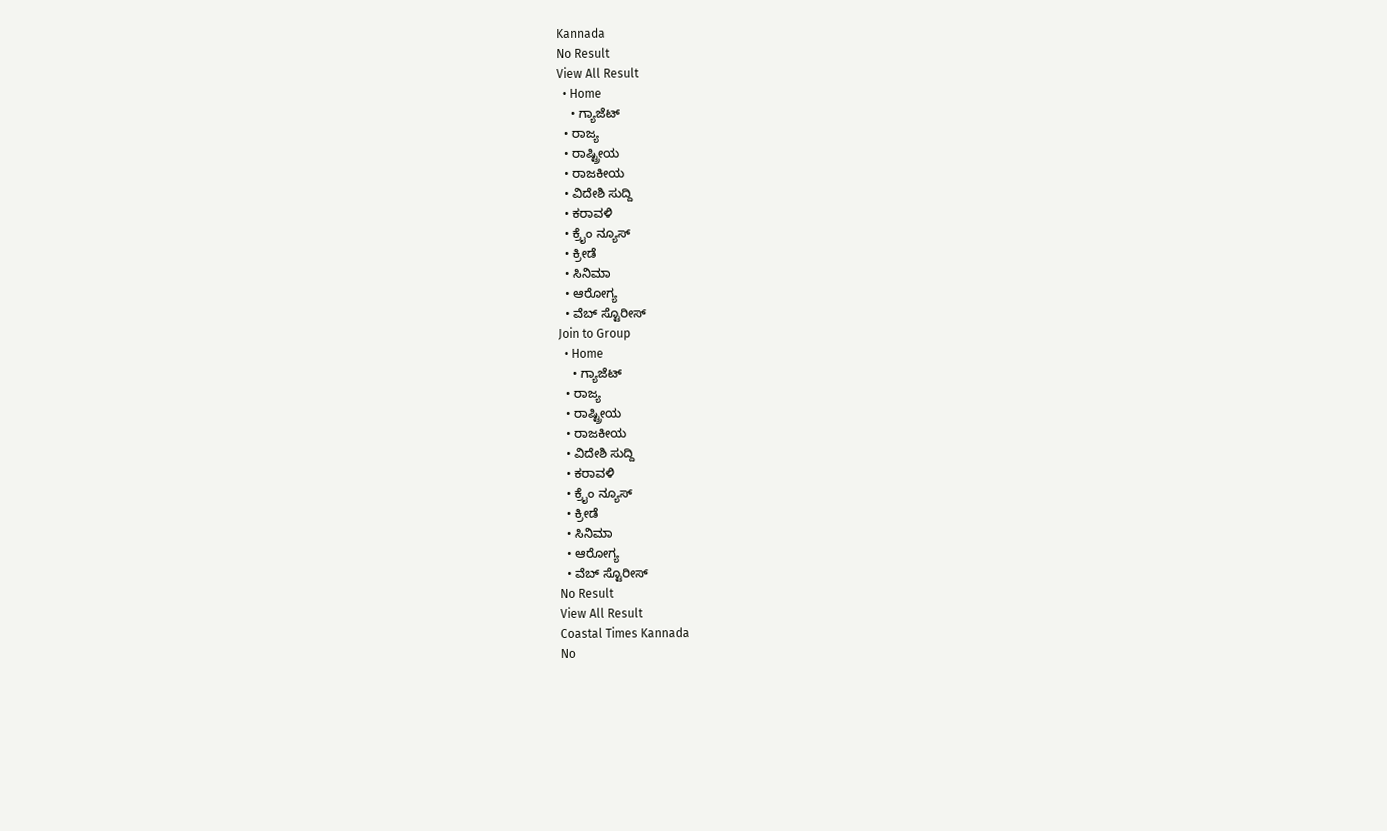Kannada
No Result
View All Result
  • Home
    • ಗ್ಯಾಜೆಟ್
  • ರಾಜ್ಯ
  • ರಾಷ್ಟ್ರೀಯ
  • ರಾಜಕೀಯ
  • ವಿದೇಶಿ ಸುದ್ದಿ
  • ಕರಾವಳಿ
  • ಕ್ರೈಂ ನ್ಯೂಸ್
  • ಕ್ರೀಡೆ
  • ಸಿನಿಮಾ
  • ಆರೋಗ್ಯ
  • ವೆಬ್ ಸ್ಟೊರೀಸ್
Join to Group
  • Home
    • ಗ್ಯಾಜೆಟ್
  • ರಾಜ್ಯ
  • ರಾಷ್ಟ್ರೀಯ
  • ರಾಜಕೀಯ
  • ವಿದೇಶಿ ಸುದ್ದಿ
  • ಕರಾವಳಿ
  • ಕ್ರೈಂ ನ್ಯೂಸ್
  • ಕ್ರೀಡೆ
  • ಸಿನಿಮಾ
  • ಆರೋಗ್ಯ
  • ವೆಬ್ ಸ್ಟೊರೀಸ್
No Result
View All Result
Coastal Times Kannada
No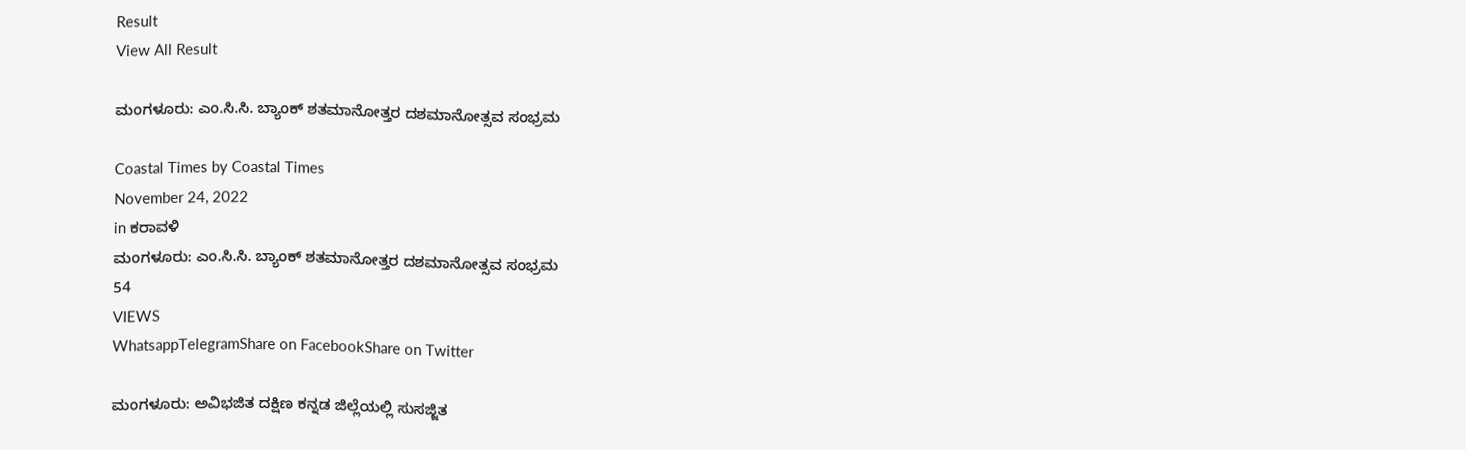Result
View All Result

ಮಂಗಳೂರು: ಎಂ.ಸಿ.ಸಿ. ಬ್ಯಾಂಕ್ ಶತಮಾನೋತ್ತರ ದಶಮಾನೋತ್ಸವ ಸಂಭ್ರಮ

Coastal Times by Coastal Times
November 24, 2022
in ಕರಾವಳಿ
ಮಂಗಳೂರು: ಎಂ.ಸಿ.ಸಿ. ಬ್ಯಾಂಕ್ ಶತಮಾನೋತ್ತರ ದಶಮಾನೋತ್ಸವ ಸಂಭ್ರಮ
54
VIEWS
WhatsappTelegramShare on FacebookShare on Twitter

ಮಂಗಳೂರು: ಅವಿಭಜಿತ ದಕ್ಷಿಣ ಕನ್ನಡ ಜಿಲ್ಲೆಯಲ್ಲಿ ಸುಸಜ್ಜಿತ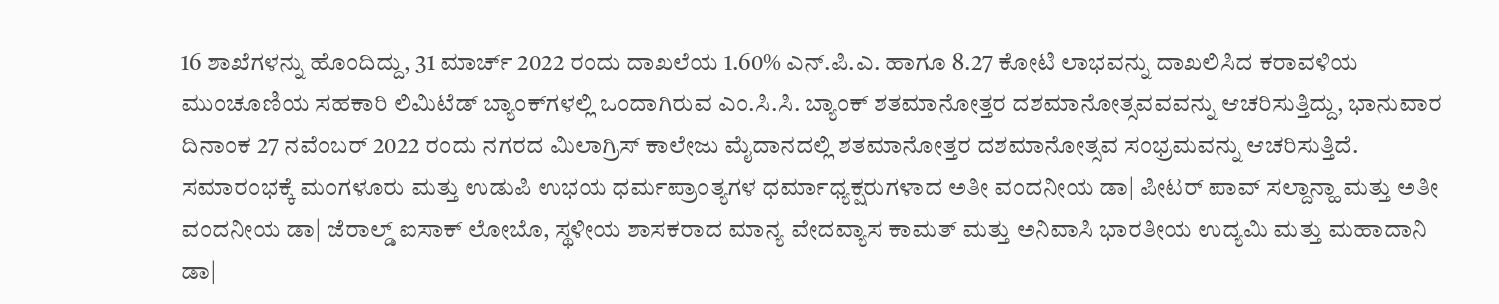16 ಶಾಖೆಗಳನ್ನು ಹೊಂದಿದ್ದು, 31 ಮಾರ್ಚ್ 2022 ರಂದು ದಾಖಲೆಯ 1.60% ಎನ್.ಪಿ.ಎ. ಹಾಗೂ 8.27 ಕೋಟಿ ಲಾಭವನ್ನು ದಾಖಲಿಸಿದ ಕರಾವಳಿಯ ಮುಂಚೂಣಿಯ ಸಹಕಾರಿ ಲಿಮಿಟೆಡ್ ಬ್ಯಾಂಕ್‌ಗಳಲ್ಲಿ ಒಂದಾಗಿರುವ ಎಂ.ಸಿ.ಸಿ. ಬ್ಯಾಂಕ್ ಶತಮಾನೋತ್ತರ ದಶಮಾನೋತ್ಸವವವನ್ನು ಆಚರಿಸುತ್ತಿದ್ದು, ಭಾನುವಾರ ದಿನಾಂಕ 27 ನವೆಂಬರ್ 2022 ರಂದು ನಗರದ ಮಿಲಾಗ್ರಿಸ್ ಕಾಲೇಜು ಮೈದಾನದಲ್ಲಿ ಶತಮಾನೋತ್ತರ ದಶಮಾನೋತ್ಸವ ಸಂಭ್ರಮವನ್ನು ಆಚರಿಸುತ್ತಿದೆ. ಸಮಾರಂಭಕ್ಕೆ ಮಂಗಳೂರು ಮತ್ತು ಉಡುಪಿ ಉಭಯ ಧರ್ಮಪ್ರಾಂತ್ಯಗಳ ಧರ್ಮಾಧ್ಯಕ್ಷರುಗಳಾದ ಅತೀ ವಂದನೀಯ ಡಾ| ಪೀಟರ್ ಪಾವ್ ಸಲ್ದಾನ್ಹಾ ಮತ್ತು ಅತೀ ವಂದನೀಯ ಡಾ| ಜೆರಾಲ್ಡ್ ಐಸಾಕ್ ಲೋಬೊ, ಸ್ಥಳೀಯ ಶಾಸಕರಾದ ಮಾನ್ಯ ವೇದವ್ಯಾಸ ಕಾಮತ್‌ ಮತ್ತು ಅನಿವಾಸಿ ಭಾರತೀಯ ಉದ್ಯಮಿ ಮತ್ತು ಮಹಾದಾನಿ ಡಾ|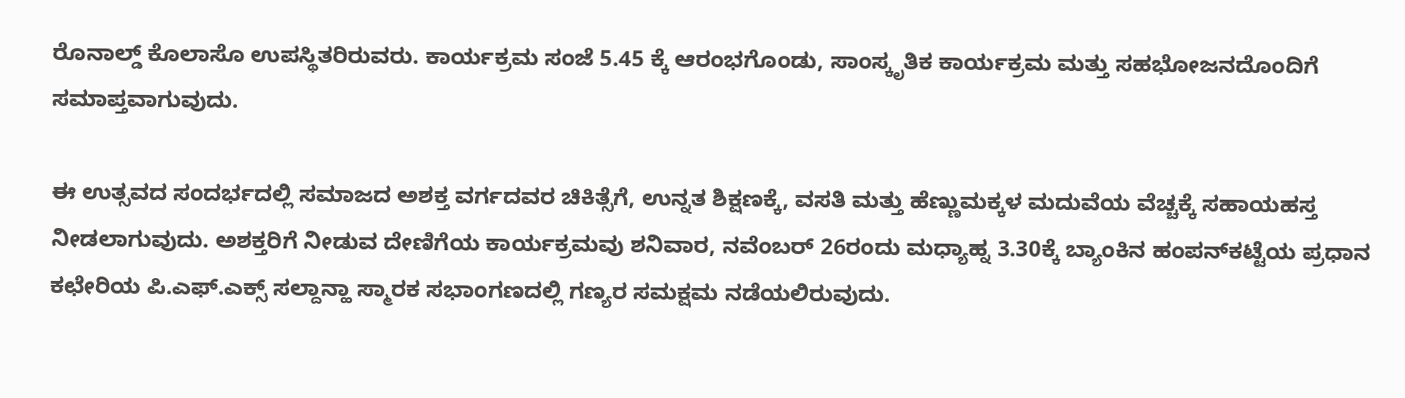ರೊನಾಲ್ಡ್ ಕೊಲಾಸೊ ಉಪಸ್ಥಿತರಿರುವರು. ಕಾರ್ಯಕ್ರಮ ಸಂಜೆ 5.45 ಕ್ಕೆ ಆರಂಭಗೊಂಡು, ಸಾಂಸ್ಕೃತಿಕ ಕಾರ್ಯಕ್ರಮ ಮತ್ತು ಸಹಭೋಜನದೊಂದಿಗೆ ಸಮಾಪ್ತವಾಗುವುದು.

ಈ ಉತ್ಸವದ ಸಂದರ್ಭದಲ್ಲಿ ಸಮಾಜದ ಅಶಕ್ತ ವರ್ಗದವರ ಚಿಕಿತ್ಸೆಗೆ, ಉನ್ನತ ಶಿಕ್ಷಣಕ್ಕೆ, ವಸತಿ ಮತ್ತು ಹೆಣ್ಣುಮಕ್ಕಳ ಮದುವೆಯ ವೆಚ್ಚಕ್ಕೆ ಸಹಾಯಹಸ್ತ ನೀಡಲಾಗುವುದು. ಅಶಕ್ತರಿಗೆ ನೀಡುವ ದೇಣಿಗೆಯ ಕಾರ್ಯಕ್ರಮವು ಶನಿವಾರ, ನವೆಂಬರ್ 26ರಂದು ಮಧ್ಯಾಹ್ನ 3.30ಕ್ಕೆ ಬ್ಯಾಂಕಿನ ಹಂಪನ್‌ಕಟ್ಟೆಯ ಪ್ರಧಾನ ಕಛೇರಿಯ ಪಿ.ಎಫ್.ಎಕ್ಸ್ ಸಲ್ದಾನ್ಹಾ ಸ್ಮಾರಕ ಸಭಾಂಗಣದಲ್ಲಿ ಗಣ್ಯರ ಸಮಕ್ಷಮ ನಡೆಯಲಿರುವುದು.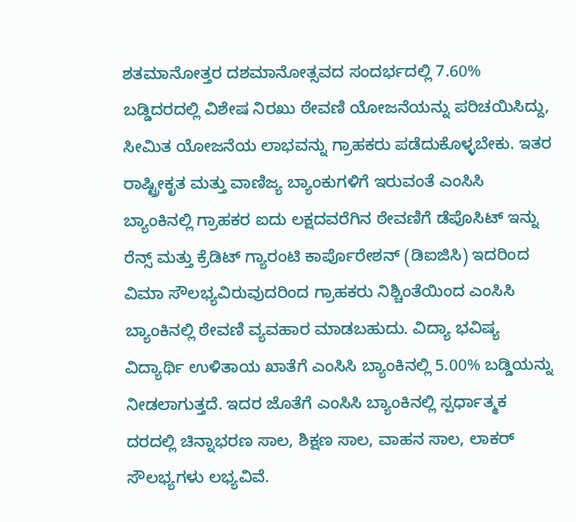ಶತಮಾನೋತ್ತರ ದಶಮಾನೋತ್ಸವದ ಸಂದರ್ಭದಲ್ಲಿ 7.60% ಬಡ್ಡಿದರದಲ್ಲಿ ವಿಶೇಷ ನಿರಖು ಠೇವಣಿ ಯೋಜನೆಯನ್ನು ಪರಿಚಯಿಸಿದ್ದು, ಸೀಮಿತ ಯೋಜನೆಯ ಲಾಭವನ್ನು ಗ್ರಾಹಕರು ಪಡೆದುಕೊಳ್ಳಬೇಕು. ಇತರ ರಾಷ್ಟ್ರೀಕೃತ ಮತ್ತು ವಾಣಿಜ್ಯ ಬ್ಯಾಂಕುಗಳಿಗೆ ಇರುವಂತೆ ಎಂಸಿಸಿ ಬ್ಯಾಂಕಿನಲ್ಲಿ ಗ್ರಾಹಕರ ಐದು ಲಕ್ಷದವರೆಗಿನ ಠೇವಣಿಗೆ ಡೆಪೊಸಿಟ್ ಇನ್ನು ರೆನ್ಸ್ ಮತ್ತು ಕ್ರೆಡಿಟ್ ಗ್ಯಾರಂಟಿ ಕಾರ್ಪೊರೇಶನ್ (ಡಿಐಜಿಸಿ) ಇದರಿಂದ ವಿಮಾ ಸೌಲಭ್ಯವಿರುವುದರಿಂದ ಗ್ರಾಹಕರು ನಿಶ್ಚಿಂತೆಯಿಂದ ಎಂಸಿಸಿ ಬ್ಯಾಂಕಿನಲ್ಲಿ ಠೇವಣಿ ವ್ಯವಹಾರ ಮಾಡಬಹುದು. ವಿದ್ಯಾ ಭವಿಷ್ಯ ವಿದ್ಯಾರ್ಥಿ ಉಳಿತಾಯ ಖಾತೆಗೆ ಎಂಸಿಸಿ ಬ್ಯಾಂಕಿನಲ್ಲಿ 5.00% ಬಡ್ಡಿಯನ್ನು ನೀಡಲಾಗುತ್ತದೆ. ಇದರ ಜೊತೆಗೆ ಎಂಸಿಸಿ ಬ್ಯಾಂಕಿನಲ್ಲಿ ಸ್ಪರ್ಧಾತ್ಮಕ ದರದಲ್ಲಿ ಚಿನ್ನಾಭರಣ ಸಾಲ, ಶಿಕ್ಷಣ ಸಾಲ, ವಾಹನ ಸಾಲ, ಲಾಕರ್ ಸೌಲಭ್ಯಗಳು ಲಭ್ಯವಿವೆ.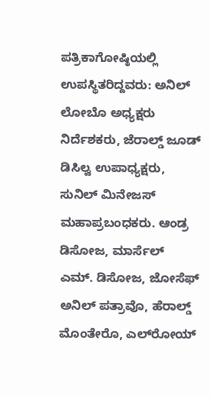ಪತ್ರಿಕಾಗೋಷ್ಠಿಯಲ್ಲಿ ಉಪಸ್ಥಿತರಿದ್ದವರು: ಅನಿಲ್ ಲೋಬೊ ಅಧ್ಯಕ್ಷರು ನಿರ್ದೆಶಕರು, ಜೆರಾಲ್ಡ್ ಜೂಡ್ ಡಿಸಿಲ್ವ ಉಪಾಧ್ಯಕ್ಷರು, ಸುನಿಲ್‌ ಮಿನೇಜಸ್ ಮಹಾಪ್ರಬಂಧಕರು. ಆಂಡ್ರ ಡಿಸೋಜ, ಮಾರ್ಸೆಲ್ ಎಮ್. ಡಿಸೋಜ, ಜೋಸೆಫ್ ಅನಿಲ್ ಪತ್ರಾವೊ, ಹೆರಾಲ್ಡ್ ಮೊಂತೇರೊ, ಎಲ್‌ರೋಯ್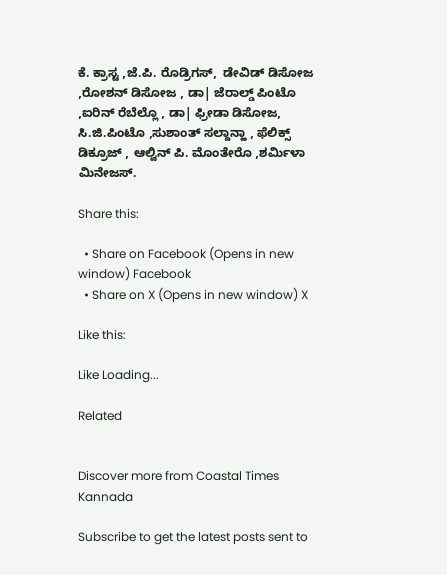ಕೆ. ಕ್ರಾಸ್ಟ ,ಜೆ.ಪಿ. ರೊಡ್ರಿಗಸ್,  ಡೇವಿಡ್ ಡಿಸೋಜ ,ರೋಶನ್ ಡಿಸೋಜ , ಡಾ| ಜೆರಾಲ್ಡ್ ಪಿಂಟೊ ,ಐರಿನ್ ರೆಬೆಲ್ಲೊ , ಡಾ| ಫ್ರೀಡಾ ಡಿಸೋಜ, ಸಿ.ಜಿ.ಪಿಂಟೊ ,ಸುಶಾಂತ್ ಸಲ್ದಾನ್ಹಾ , ಫೆಲಿಕ್ಸ್ ಡಿಕ್ರೂಜ್ , ಆಲ್ವಿನ್ ಪಿ. ಮೊಂತೇರೊ ,ಶರ್ಮಿಳಾ ಮಿನೇಜಸ್.

Share this:

  • Share on Facebook (Opens in new window) Facebook
  • Share on X (Opens in new window) X

Like this:

Like Loading...

Related


Discover more from Coastal Times Kannada

Subscribe to get the latest posts sent to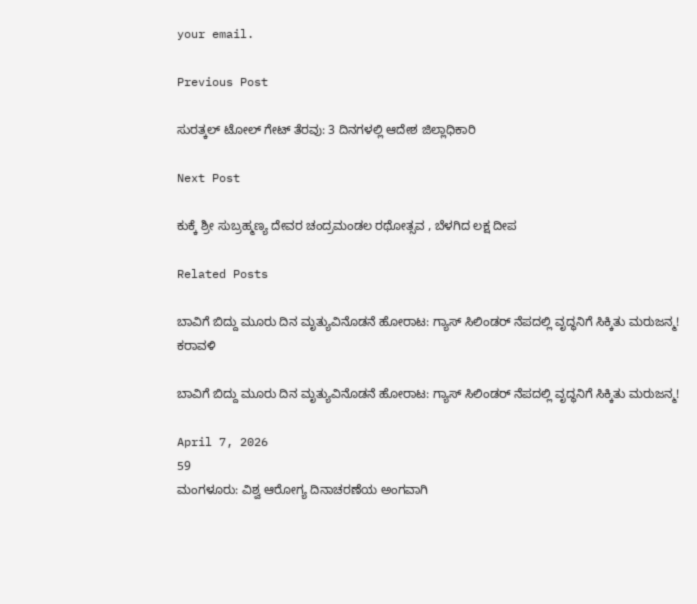your email.

Previous Post

ಸುರತ್ಕಲ್‌ ಟೋಲ್ ಗೇಟ್ ತೆರವು: 3 ದಿನಗಳಲ್ಲಿ ಆದೇಶ ಜಿಲ್ಲಾಧಿಕಾರಿ

Next Post

ಕುಕ್ಕೆ ಶ್ರೀ ಸುಬ್ರಹ್ಮಣ್ಯ ದೇವರ ಚಂದ್ರಮಂಡಲ ರಥೋತ್ಸವ , ಬೆಳಗಿದ ಲಕ್ಷ ದೀಪ

Related Posts

ಬಾವಿಗೆ ಬಿದ್ದು ಮೂರು ದಿನ ಮೃತ್ಯುವಿನೊಡನೆ ಹೋರಾಟ: ಗ್ಯಾಸ್ ಸಿಲಿಂಡರ್ ನೆಪದಲ್ಲಿ ವೃದ್ಧನಿಗೆ ಸಿಕ್ಕಿತು ಮರುಜನ್ಮ!
ಕರಾವಳಿ

ಬಾವಿಗೆ ಬಿದ್ದು ಮೂರು ದಿನ ಮೃತ್ಯುವಿನೊಡನೆ ಹೋರಾಟ: ಗ್ಯಾಸ್ ಸಿಲಿಂಡರ್ ನೆಪದಲ್ಲಿ ವೃದ್ಧನಿಗೆ ಸಿಕ್ಕಿತು ಮರುಜನ್ಮ!

April 7, 2026
59
ಮಂಗಳೂರು: ವಿಶ್ವ ಆರೋಗ್ಯ ದಿನಾಚರಣೆಯ ಅಂಗವಾಗಿ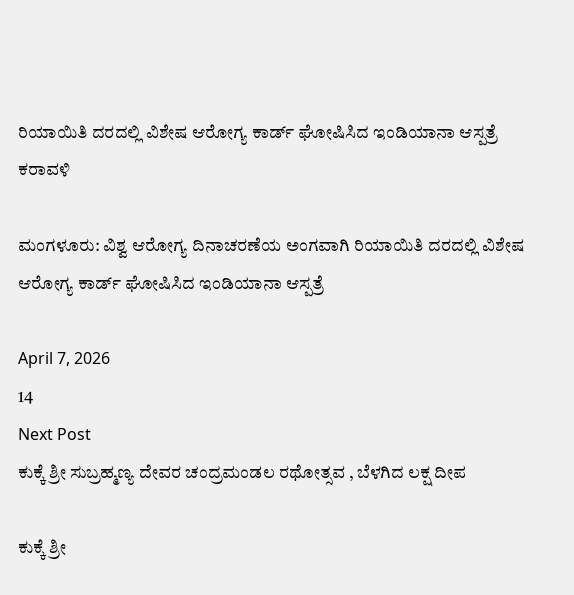ರಿಯಾಯಿತಿ ದರದಲ್ಲಿ ವಿಶೇಷ ಆರೋಗ್ಯ ಕಾರ್ಡ್‌ ಘೋಷಿಸಿದ ಇಂಡಿಯಾನಾ ಆಸ್ಪತ್ರೆ
ಕರಾವಳಿ

ಮಂಗಳೂರು: ವಿಶ್ವ ಆರೋಗ್ಯ ದಿನಾಚರಣೆಯ ಅಂಗವಾಗಿ ರಿಯಾಯಿತಿ ದರದಲ್ಲಿ ವಿಶೇಷ ಆರೋಗ್ಯ ಕಾರ್ಡ್‌ ಘೋಷಿಸಿದ ಇಂಡಿಯಾನಾ ಆಸ್ಪತ್ರೆ

April 7, 2026
14
Next Post
ಕುಕ್ಕೆ ಶ್ರೀ ಸುಬ್ರಹ್ಮಣ್ಯ ದೇವರ ಚಂದ್ರಮಂಡಲ ರಥೋತ್ಸವ , ಬೆಳಗಿದ ಲಕ್ಷ ದೀಪ

ಕುಕ್ಕೆ ಶ್ರೀ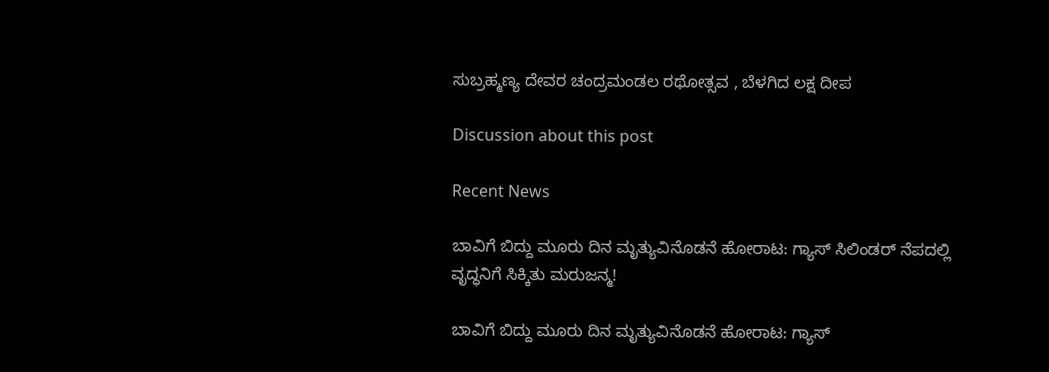ಸುಬ್ರಹ್ಮಣ್ಯ ದೇವರ ಚಂದ್ರಮಂಡಲ ರಥೋತ್ಸವ , ಬೆಳಗಿದ ಲಕ್ಷ ದೀಪ

Discussion about this post

Recent News

ಬಾವಿಗೆ ಬಿದ್ದು ಮೂರು ದಿನ ಮೃತ್ಯುವಿನೊಡನೆ ಹೋರಾಟ: ಗ್ಯಾಸ್ ಸಿಲಿಂಡರ್ ನೆಪದಲ್ಲಿ ವೃದ್ಧನಿಗೆ ಸಿಕ್ಕಿತು ಮರುಜನ್ಮ!

ಬಾವಿಗೆ ಬಿದ್ದು ಮೂರು ದಿನ ಮೃತ್ಯುವಿನೊಡನೆ ಹೋರಾಟ: ಗ್ಯಾಸ್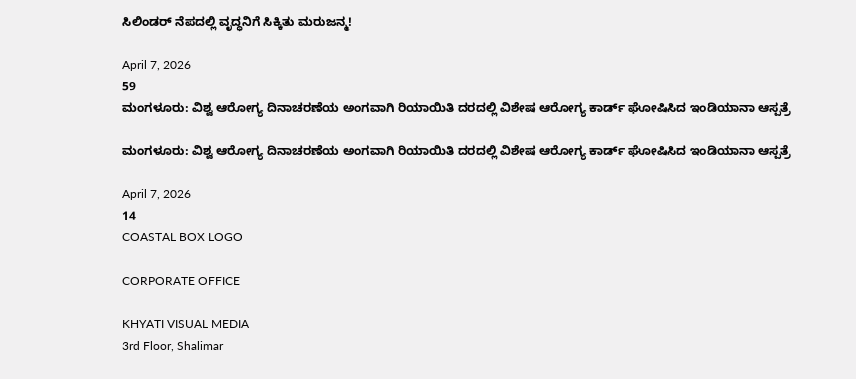ಸಿಲಿಂಡರ್ ನೆಪದಲ್ಲಿ ವೃದ್ಧನಿಗೆ ಸಿಕ್ಕಿತು ಮರುಜನ್ಮ!

April 7, 2026
59
ಮಂಗಳೂರು: ವಿಶ್ವ ಆರೋಗ್ಯ ದಿನಾಚರಣೆಯ ಅಂಗವಾಗಿ ರಿಯಾಯಿತಿ ದರದಲ್ಲಿ ವಿಶೇಷ ಆರೋಗ್ಯ ಕಾರ್ಡ್‌ ಘೋಷಿಸಿದ ಇಂಡಿಯಾನಾ ಆಸ್ಪತ್ರೆ

ಮಂಗಳೂರು: ವಿಶ್ವ ಆರೋಗ್ಯ ದಿನಾಚರಣೆಯ ಅಂಗವಾಗಿ ರಿಯಾಯಿತಿ ದರದಲ್ಲಿ ವಿಶೇಷ ಆರೋಗ್ಯ ಕಾರ್ಡ್‌ ಘೋಷಿಸಿದ ಇಂಡಿಯಾನಾ ಆಸ್ಪತ್ರೆ

April 7, 2026
14
COASTAL BOX LOGO

CORPORATE OFFICE

KHYATI VISUAL MEDIA
3rd Floor, Shalimar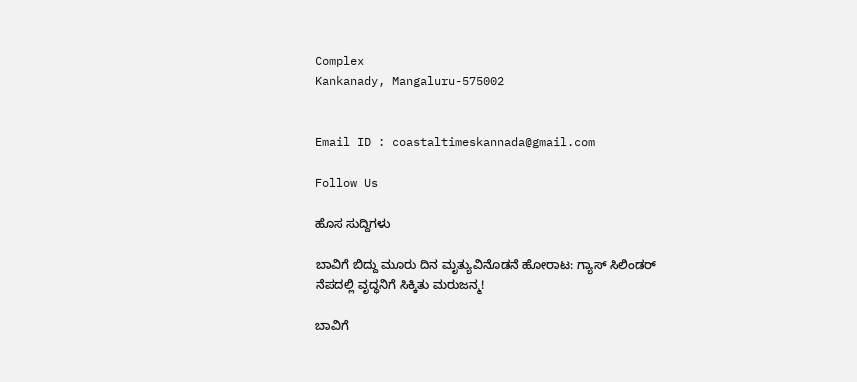Complex
Kankanady, Mangaluru-575002


Email ID : coastaltimeskannada@gmail.com

Follow Us

ಹೊಸ ಸುದ್ದಿಗಳು

ಬಾವಿಗೆ ಬಿದ್ದು ಮೂರು ದಿನ ಮೃತ್ಯುವಿನೊಡನೆ ಹೋರಾಟ: ಗ್ಯಾಸ್ ಸಿಲಿಂಡರ್ ನೆಪದಲ್ಲಿ ವೃದ್ಧನಿಗೆ ಸಿಕ್ಕಿತು ಮರುಜನ್ಮ!

ಬಾವಿಗೆ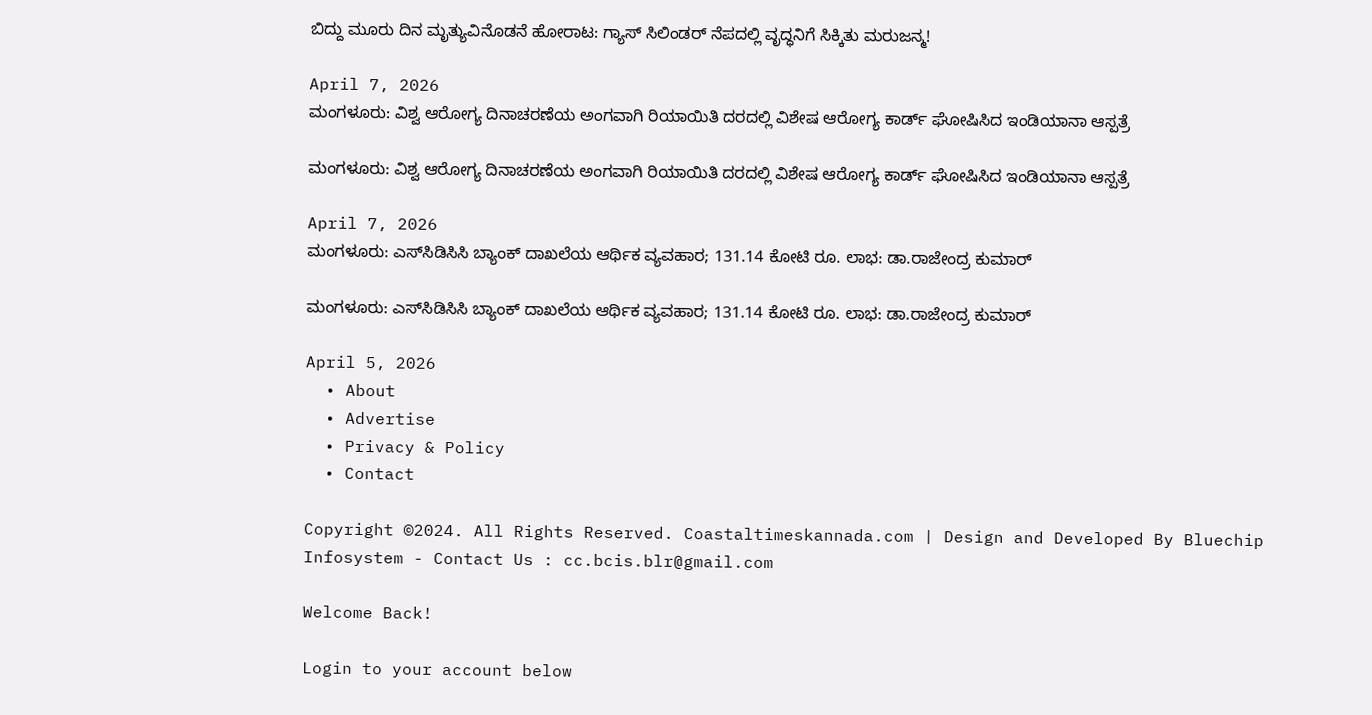ಬಿದ್ದು ಮೂರು ದಿನ ಮೃತ್ಯುವಿನೊಡನೆ ಹೋರಾಟ: ಗ್ಯಾಸ್ ಸಿಲಿಂಡರ್ ನೆಪದಲ್ಲಿ ವೃದ್ಧನಿಗೆ ಸಿಕ್ಕಿತು ಮರುಜನ್ಮ!

April 7, 2026
ಮಂಗಳೂರು: ವಿಶ್ವ ಆರೋಗ್ಯ ದಿನಾಚರಣೆಯ ಅಂಗವಾಗಿ ರಿಯಾಯಿತಿ ದರದಲ್ಲಿ ವಿಶೇಷ ಆರೋಗ್ಯ ಕಾರ್ಡ್‌ ಘೋಷಿಸಿದ ಇಂಡಿಯಾನಾ ಆಸ್ಪತ್ರೆ

ಮಂಗಳೂರು: ವಿಶ್ವ ಆರೋಗ್ಯ ದಿನಾಚರಣೆಯ ಅಂಗವಾಗಿ ರಿಯಾಯಿತಿ ದರದಲ್ಲಿ ವಿಶೇಷ ಆರೋಗ್ಯ ಕಾರ್ಡ್‌ ಘೋಷಿಸಿದ ಇಂಡಿಯಾನಾ ಆಸ್ಪತ್ರೆ

April 7, 2026
ಮಂಗಳೂರು: ಎಸ್‌ಸಿಡಿಸಿಸಿ ಬ್ಯಾಂಕ್ ದಾಖಲೆಯ ಆರ್ಥಿಕ ವ್ಯವಹಾರ; 131.14 ಕೋಟಿ ರೂ. ಲಾಭ: ಡಾ.ರಾಜೇಂದ್ರ ಕುಮಾರ್

ಮಂಗಳೂರು: ಎಸ್‌ಸಿಡಿಸಿಸಿ ಬ್ಯಾಂಕ್ ದಾಖಲೆಯ ಆರ್ಥಿಕ ವ್ಯವಹಾರ; 131.14 ಕೋಟಿ ರೂ. ಲಾಭ: ಡಾ.ರಾಜೇಂದ್ರ ಕುಮಾರ್

April 5, 2026
  • About
  • Advertise
  • Privacy & Policy
  • Contact

Copyright ©2024. All Rights Reserved. Coastaltimeskannada.com | Design and Developed By Bluechip Infosystem - Contact Us : cc.bcis.blr@gmail.com

Welcome Back!

Login to your account below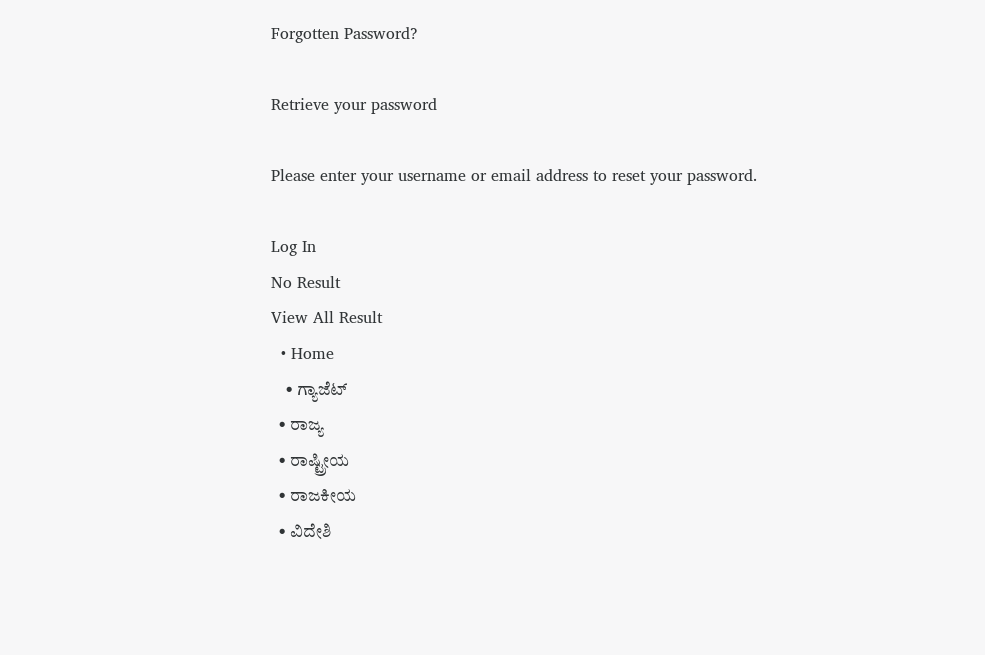Forgotten Password?

Retrieve your password

Please enter your username or email address to reset your password.

Log In
No Result
View All Result
  • Home
    • ಗ್ಯಾಜೆಟ್
  • ರಾಜ್ಯ
  • ರಾಷ್ಟ್ರೀಯ
  • ರಾಜಕೀಯ
  • ವಿದೇಶಿ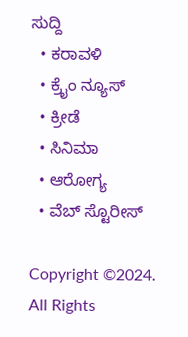ಸುದ್ದಿ
  • ಕರಾವಳಿ
  • ಕ್ರೈಂ ನ್ಯೂಸ್
  • ಕ್ರೀಡೆ
  • ಸಿನಿಮಾ
  • ಆರೋಗ್ಯ
  • ವೆಬ್ ಸ್ಟೊರೀಸ್

Copyright ©2024. All Rights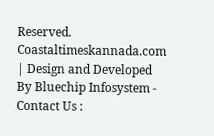Reserved. Coastaltimeskannada.com | Design and Developed By Bluechip Infosystem - Contact Us :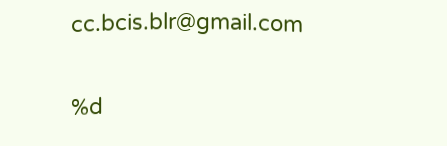cc.bcis.blr@gmail.com

%d